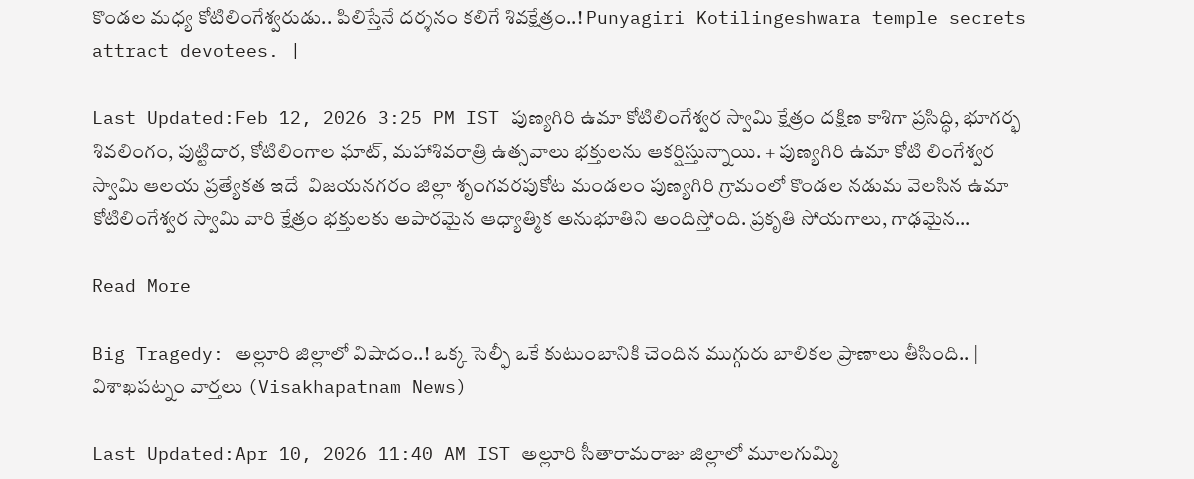కొండల మధ్య కోటిలింగేశ్వరుడు.. పిలిస్తేనే దర్శనం కలిగే శివక్షేత్రం..! Punyagiri Kotilingeshwara temple secrets attract devotees. |

Last Updated:Feb 12, 2026 3:25 PM IST పుణ్యగిరి ఉమా కోటిలింగేశ్వర స్వామి క్షేత్రం దక్షిణ కాశిగా ప్రసిద్ధి, భూగర్భ శివలింగం, పుట్టిదార, కోటిలింగాల ఘాట్, మహాశివరాత్రి ఉత్సవాలు భక్తులను ఆకర్షిస్తున్నాయి. + పుణ్యగిరి ఉమా కోటి లింగేశ్వర స్వామి ఆలయ ప్రత్యేకత ఇదే  విజయనగరం జిల్లా శృంగవరపుకోట మండలం పుణ్యగిరి గ్రామంలో కొండల నడుమ వెలసిన ఉమా కోటిలింగేశ్వర స్వామి వారి క్షేత్రం భక్తులకు అపారమైన ఆధ్యాత్మిక అనుభూతిని అందిస్తోంది. ప్రకృతి సోయగాలు, గాఢమైన…

Read More

Big Tragedy: అల్లూరి జిల్లాలో విషాదం..! ఒక్క సెల్ఫీ ఒకే కుటుంబానికి చెందిన ముగ్గురు బాలికల ప్రాణాలు తీసింది.. | విశాఖపట్నం వార్తలు (Visakhapatnam News)

Last Updated:Apr 10, 2026 11:40 AM IST అల్లూరి సీతారామరాజు జిల్లాలో మూలగుమ్మి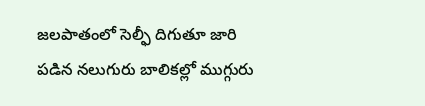జలపాతంలో సెల్ఫీ దిగుతూ జారి పడిన నలుగురు బాలికల్లో ముగ్గురు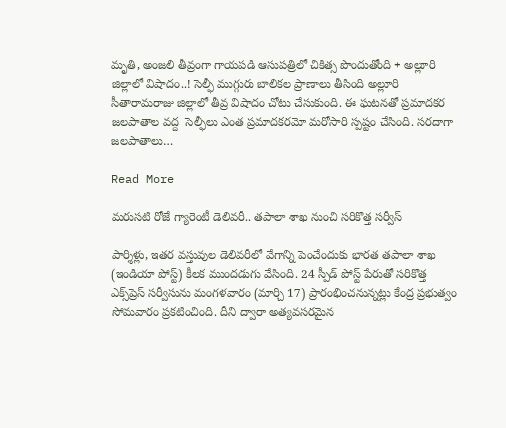మృతి, అంజలి తీవ్రంగా గాయపడి ఆసుపత్రిలో చికిత్స పొందుతోంది + అల్లూరి జిల్లాలో విషాదం..! సెల్ఫీ ముగ్గురు బాలికల ప్రాణాలు తీసింది అల్లూరి సీతారామరాజు జిల్లాలో తీవ్ర విషాదం చోటు చేసుకుంది. ఈ ఘటనతో ప్రమాదకర జలపాతాల వద్ద  సెల్ఫీలు ఎంత ప్రమాదకరమో మరోసారి స్పష్టం చేసింది. సరదాగా జలపాతాలు…

Read More

మరుసటి రోజే గ్యారెంటీ డెలివరీ.. తపాలా శాఖ నుంచి సరికొత్త సర్వీస్

పార్శిళ్లు, ఇతర వస్తువుల డెలివరీలో వేగాన్ని పెంచేందుకు భారత తపాలా శాఖ (ఇండియా పోస్ట్) కీలక ముందడుగు వేసింది. 24 స్పీడ్ పోస్ట్ పేరుతో సరికొత్త ఎక్స్‌ప్రెస్ సర్వీసును మంగళవారం (మార్చి 17) ప్రారంభించనున్నట్లు కేంద్ర ప్రభుత్వం సోమవారం ప్రకటించింది. దీని ద్వారా అత్యవసరమైన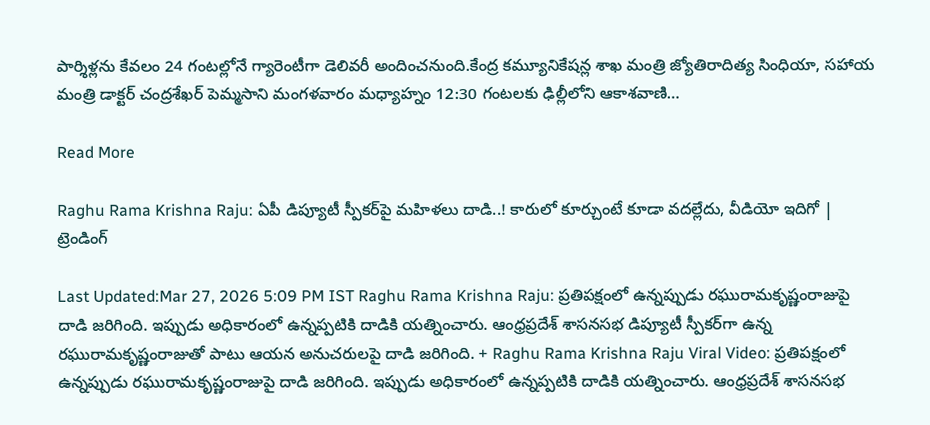పార్శిళ్లను కేవలం 24 గంటల్లోనే గ్యారెంటీగా డెలివరీ అందించనుంది.కేంద్ర కమ్యూనికేషన్ల శాఖ మంత్రి జ్యోతిరాదిత్య సింధియా, సహాయ మంత్రి డాక్టర్ చంద్రశేఖర్ పెమ్మసాని మంగళవారం మధ్యాహ్నం 12:30 గంటలకు ఢిల్లీలోని ఆకాశవాణి…

Read More

Raghu Rama Krishna Raju: ఏపీ డిప్యూటీ స్పీకర్‌పై మహిళలు దాడి..! కారులో కూర్చుంటే కూడా వదల్లేదు, వీడియో ఇదిగో | ట్రెండింగ్

Last Updated:Mar 27, 2026 5:09 PM IST Raghu Rama Krishna Raju: ప్రతిపక్షంలో ఉన్నప్పుడు రఘురామకృష్ణంరాజుపై దాడి జరిగింది. ఇప్పుడు అధికారంలో ఉన్నప్పటికి దాడికి యత్నించారు. ఆంధ్రప్రదేశ్ శాసనసభ డిప్యూటీ స్పీకర్‌గా ఉన్న రఘురామకృష్ణంరాజుతో పాటు ఆయన అనుచరులపై దాడి జరిగింది. + Raghu Rama Krishna Raju Viral Video: ప్రతిపక్షంలో ఉన్నప్పుడు రఘురామకృష్ణంరాజుపై దాడి జరిగింది. ఇప్పుడు అధికారంలో ఉన్నప్పటికి దాడికి యత్నించారు. ఆంధ్రప్రదేశ్ శాసనసభ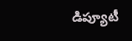డిప్యూటీ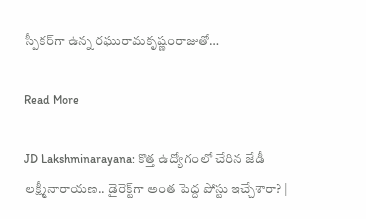స్పీకర్‌గా ఉన్న రఘురామకృష్ణంరాజుతో…

Read More

JD Lakshminarayana: కొత్త ఉద్యోగంలో చేరిన జేడీ లక్ష్మీనారాయణ.. డైరెక్ట్‌గా అంత పెద్ద పోస్టు ఇచ్చేశారా? |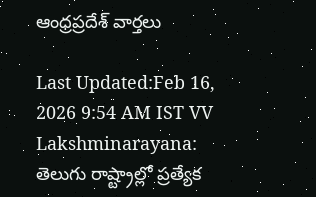ఆంధ్రప్రదేశ్ వార్తలు

Last Updated:Feb 16, 2026 9:54 AM IST VV Lakshminarayana: తెలుగు రాష్ట్రాల్లో ప్రత్యేక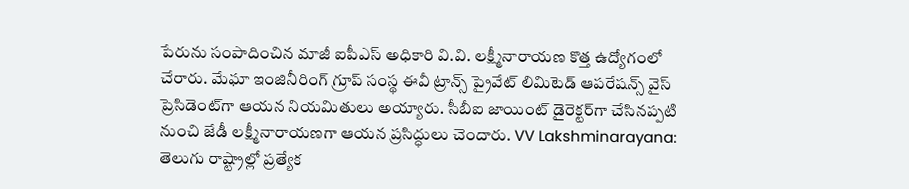పేరును సంపాదించిన మాజీ ఐపీఎస్ అధికారి వి.వి. లక్ష్మీనారాయణ కొత్త ఉద్యోగంలో చేరారు. మేఘా ఇంజినీరింగ్ గ్రూప్ సంస్థ ఈవీ ట్రాన్స్ ప్రైవేట్ లిమిటెడ్ ఆపరేషన్స్ వైస్ ప్రెసిడెంట్‌గా ఆయన నియమితులు అయ్యారు. సీబీఐ జాయింట్ డైరెక్టర్‌గా చేసినప్పటి నుంచి జేడీ లక్ష్మీనారాయణగా ఆయన ప్రసిద్ధులు చెందారు. VV Lakshminarayana: తెలుగు రాష్ట్రాల్లో ప్రత్యేక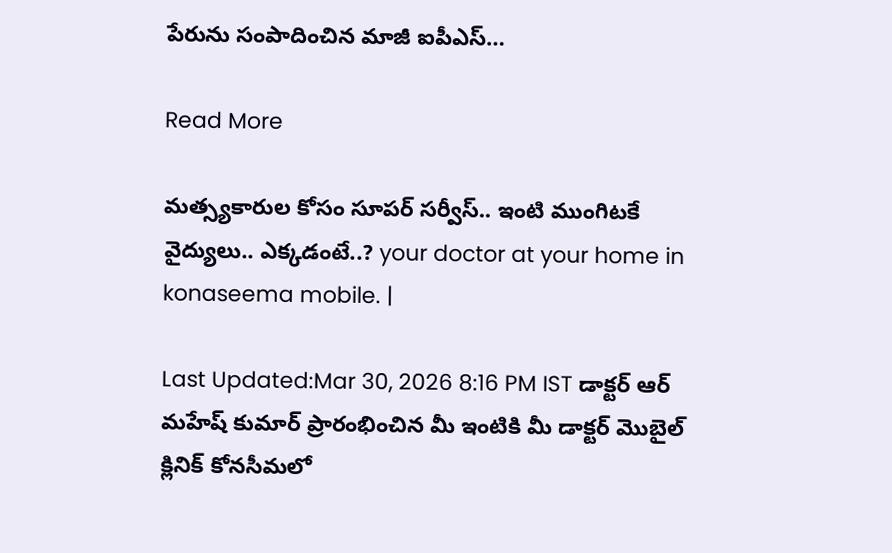పేరును సంపాదించిన మాజీ ఐపీఎస్…

Read More

మత్స్యకారుల కోసం సూపర్ సర్వీస్.. ఇంటి ముంగిటకే వైద్యులు.. ఎక్కడంటే..? your doctor at your home in konaseema mobile. |

Last Updated:Mar 30, 2026 8:16 PM IST డాక్టర్ ఆర్ మహేష్ కుమార్ ప్రారంభించిన మీ ఇంటికి మీ డాక్టర్ మొబైల్ క్లినిక్ కోనసీమలో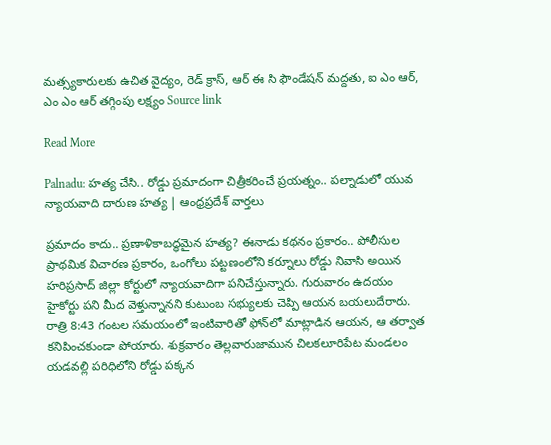మత్స్యకారులకు ఉచిత వైద్యం, రెడ్ క్రాస్, ఆర్ ఈ సి ఫౌండేషన్ మద్దతు, ఐ ఎం ఆర్, ఎం ఎం ఆర్ తగ్గింపు లక్ష్యం Source link

Read More

Palnadu: హత్య చేసి.. రోడ్డు ప్రమాదంగా చిత్రీకరించే ప్రయత్నం.. పల్నాడులో యువ న్యాయవాది దారుణ హత్య | ఆంధ్రప్రదేశ్ వార్తలు

ప్రమాదం కాదు.. ప్రణాళికాబద్ధమైన హత్య? ఈనాడు కథనం ప్రకారం.. పోలీసుల ప్రాథమిక విచారణ ప్రకారం, ఒంగోలు పట్టణంలోని కర్నూలు రోడ్డు నివాసి అయిన హరిప్రసాద్ జిల్లా కోర్టులో న్యాయవాదిగా పనిచేస్తున్నారు. గురువారం ఉదయం హైకోర్టు పని మీద వెళ్తున్నానని కుటుంబ సభ్యులకు చెప్పి ఆయన బయలుదేరారు. రాత్రి 8:43 గంటల సమయంలో ఇంటివారితో ఫోన్‌లో మాట్లాడిన ఆయన, ఆ తర్వాత కనిపించకుండా పోయారు. శుక్రవారం తెల్లవారుజామున చిలకలూరిపేట మండలం యడవల్లి పరిధిలోని రోడ్డు పక్కన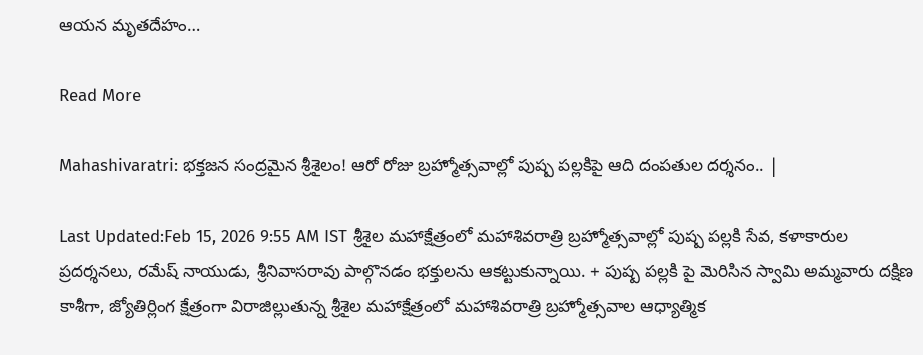ఆయన మృతదేహం…

Read More

Mahashivaratri: భక్తజన సంద్రమైన శ్రీశైలం! ఆరో రోజు బ్రహ్మోత్సవాల్లో పుష్ప పల్లకిపై ఆది దంపతుల దర్శనం.. |

Last Updated:Feb 15, 2026 9:55 AM IST శ్రీశైల మహాక్షేత్రంలో మహాశివరాత్రి బ్రహ్మోత్సవాల్లో పుష్ప పల్లకి సేవ, కళాకారుల ప్రదర్శనలు, రమేష్ నాయుడు, శ్రీనివాసరావు పాల్గొనడం భక్తులను ఆకట్టుకున్నాయి. + పుష్ప పల్లకి పై మెరిసిన స్వామి అమ్మవారు దక్షిణ కాశీగా, జ్యోతిర్లింగ క్షేత్రంగా విరాజిల్లుతున్న శ్రీశైల మహాక్షేత్రంలో మహాశివరాత్రి బ్రహ్మోత్సవాల ఆధ్యాత్మిక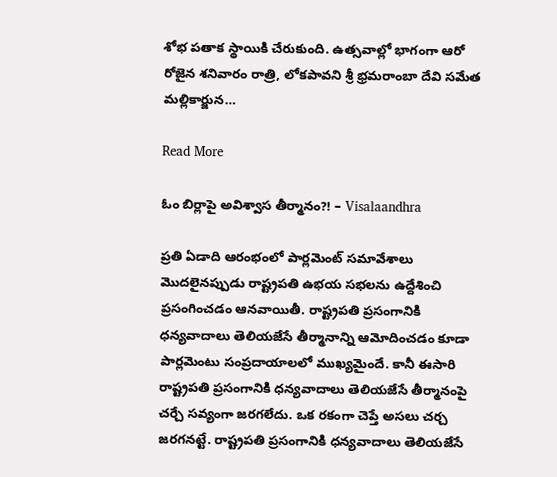శోభ పతాక స్థాయికి చేరుకుంది. ఉత్సవాల్లో భాగంగా ఆరో రోజైన శనివారం రాత్రి, లోకపావని శ్రీ భ్రమరాంబా దేవి సమేత మల్లికార్జున…

Read More

ఓం బిర్లాపై అవిశ్వాస తీర్మానం?! – Visalaandhra

ప్రతి ఏడాది ఆరంభంలో పార్లమెంట్ సమావేశాలు మొదలైనప్పుడు రాష్ట్రపతి ఉభయ సభలను ఉద్దేశించి ప్రసంగించడం ఆనవాయితీ. రాష్ట్రపతి ప్రసంగానికి ధన్యవాదాలు తెలియజేసే తీర్మానాన్ని ఆమోదించడం కూడా పార్లమెంటు సంప్రదాయాలలో ముఖ్యమైందే. కానీ ఈసారి రాష్ట్రపతి ప్రసంగానికి ధన్యవాదాలు తెలియజేసే తీర్మానంపై చర్చే సవ్యంగా జరగలేదు. ఒక రకంగా చెప్తే అసలు చర్చ జరగనట్టే. రాష్ట్రపతి ప్రసంగానికి ధన్యవాదాలు తెలియజేసే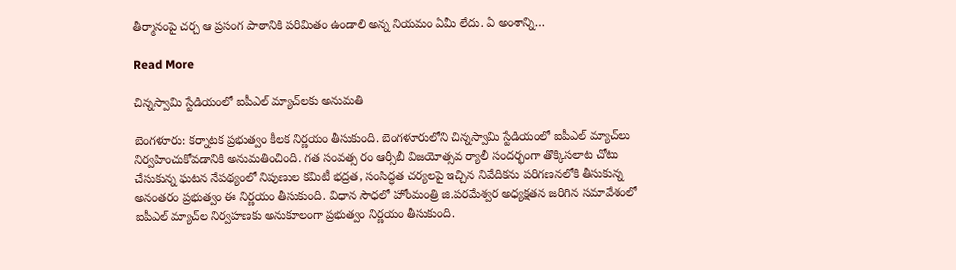తీర్మానంపై చర్చ ఆ ప్రసంగ పాఠానికి పరిమితం ఉండాలి అన్న నియమం ఏమీ లేదు. ఏ అంశాన్ని…

Read More

చిన్నస్వామి స్టేడియంలో ఐపీఎల్ మ్యాచ్‌లకు అనుమతి

బెంగళూరు: కర్నాటక ప్రభుత్వం కీలక నిర్ణయం తీసుకుంది. బెంగళూరులోని చిన్నస్వామి స్టేడియంలో ఐపీఎల్ మ్యాచ్‌లు నిర్వహించుకోవడానికి అనుమతించింది. గత సంవత్స రం ఆర్సీబీ విజయోత్సవ ర్యాలీ సందర్భంగా తొక్కిసలాట చోటు చేసుకున్న ఘటన నేపథ్యంలో నిపుణుల కమిటీ భద్రత, సంసిద్ధత చర్యలపై ఇచ్చిన నివేదికను పరిగణనలోకి తీసుకున్న అనంతరం ప్రభుత్వం ఈ నిర్ణయం తీసుకుంది. విధాన సౌధలో హోంమంత్రి జి.పరమేశ్వర అధ్యక్షతన జరిగిన సమావేశంలో ఐపీఎల్ మ్యాచ్‌ల నిర్వహణకు అనుకూలంగా ప్రభుత్వం నిర్ణయం తీసుకుంది.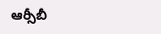ఆర్సీబీ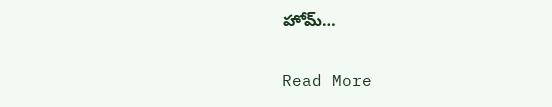హోమ్…

Read More